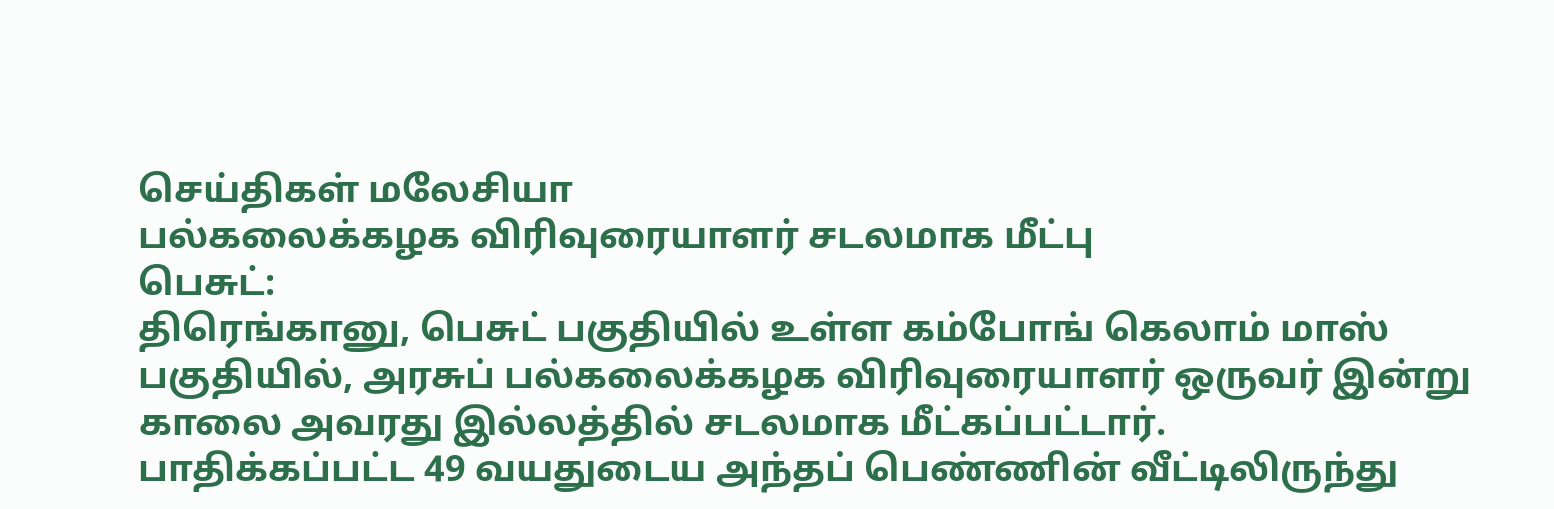செய்திகள் மலேசியா
பல்கலைக்கழக விரிவுரையாளர் சடலமாக மீட்பு
பெசுட்:
திரெங்கானு, பெசுட் பகுதியில் உள்ள கம்போங் கெலாம் மாஸ் பகுதியில், அரசுப் பல்கலைக்கழக விரிவுரையாளர் ஒருவர் இன்று காலை அவரது இல்லத்தில் சடலமாக மீட்கப்பட்டார்.
பாதிக்கப்பட்ட 49 வயதுடைய அந்தப் பெண்ணின் வீட்டிலிருந்து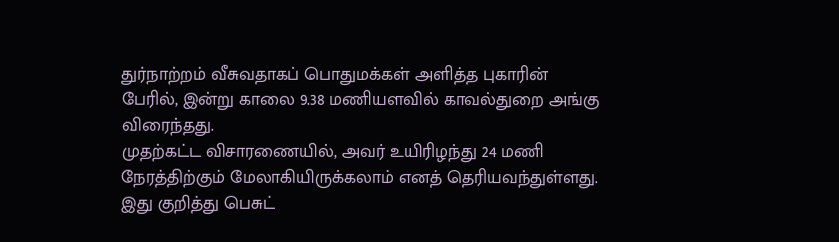துர்நாற்றம் வீசுவதாகப் பொதுமக்கள் அளித்த புகாரின் பேரில், இன்று காலை 9.38 மணியளவில் காவல்துறை அங்கு விரைந்தது.
முதற்கட்ட விசாரணையில், அவர் உயிரிழந்து 24 மணி நேரத்திற்கும் மேலாகியிருக்கலாம் எனத் தெரியவந்துள்ளது.
இது குறித்து பெசுட்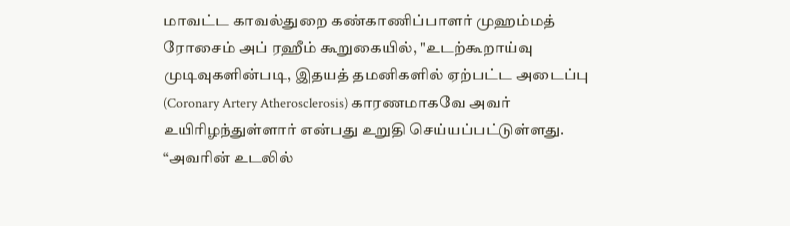மாவட்ட காவல்துறை கண்காணிப்பாளர் முஹம்மத் ரோசைம் அப் ரஹீம் கூறுகையில், "உடற்கூறாய்வு முடிவுகளின்படி, இதயத் தமனிகளில் ஏற்பட்ட அடைப்பு (Coronary Artery Atherosclerosis) காரணமாகவே அவர் உயிரிழந்துள்ளார் என்பது உறுதி செய்யப்பட்டுள்ளது.
“அவரின் உடலில்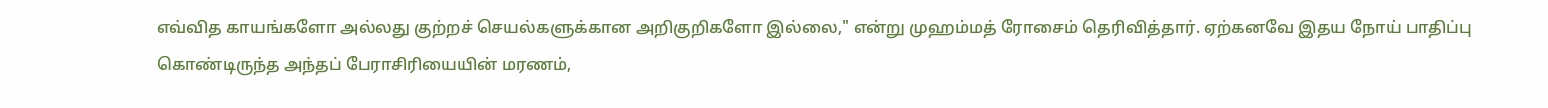எவ்வித காயங்களோ அல்லது குற்றச் செயல்களுக்கான அறிகுறிகளோ இல்லை," என்று முஹம்மத் ரோசைம் தெரிவித்தார். ஏற்கனவே இதய நோய் பாதிப்பு கொண்டிருந்த அந்தப் பேராசிரியையின் மரணம்,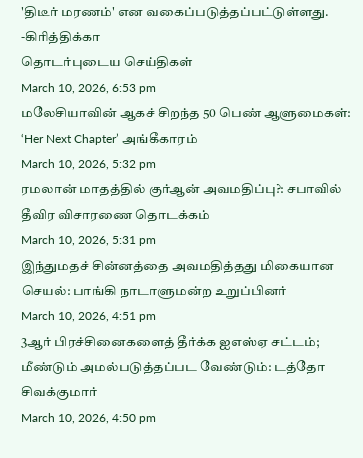'திடீர் மரணம்' என வகைப்படுத்தப்பட்டுள்ளது.
-கிரித்திக்கா
தொடர்புடைய செய்திகள்
March 10, 2026, 6:53 pm
மலேசியாவின் ஆகச் சிறந்த 50 பெண் ஆளுமைகள்: ‘Her Next Chapter’ அங்கீகாரம்
March 10, 2026, 5:32 pm
ரமலான் மாதத்தில் குர்ஆன் அவமதிப்பு?: சபாவில் தீவிர விசாரணை தொடக்கம்
March 10, 2026, 5:31 pm
இந்துமதச் சின்னத்தை அவமதித்தது மிகையான செயல்: பாங்கி நாடாளுமன்ற உறுப்பினர்
March 10, 2026, 4:51 pm
3ஆர் பிரச்சினைகளைத் தீர்க்க ஐஎஸ்ஏ சட்டம்; மீண்டும் அமல்படுத்தப்பட வேண்டும்: டத்தோ சிவக்குமார்
March 10, 2026, 4:50 pm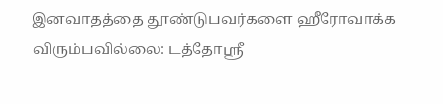இனவாதத்தை தூண்டுபவர்களை ஹீரோவாக்க விரும்பவில்லை: டத்தோஸ்ரீ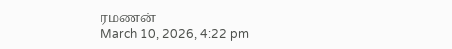ரமணன்
March 10, 2026, 4:22 pm